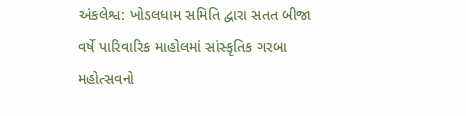અંકલેશ્વ: ખોડલધામ સમિતિ દ્વારા સતત બીજા વર્ષે પારિવારિક માહોલમાં સાંસ્કૃતિક ગરબા મહોત્સવનો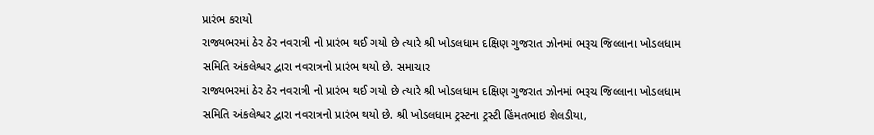પ્રારંભ કરાયો
રાજ્યભરમાં ઠેર ઠેર નવરાત્રી નો પ્રારંભ થઈ ગયો છે ત્યારે શ્રી ખોડલધામ દક્ષિણ ગુજરાત ઝોનમાં ભરૂચ જિલ્લાના ખોડલધામ સમિતિ અંકલેશ્વર દ્વારા નવરાત્રનો પ્રારંભ થયો છે. સમાચાર
રાજ્યભરમાં ઠેર ઠેર નવરાત્રી નો પ્રારંભ થઈ ગયો છે ત્યારે શ્રી ખોડલધામ દક્ષિણ ગુજરાત ઝોનમાં ભરૂચ જિલ્લાના ખોડલધામ સમિતિ અંકલેશ્વર દ્વારા નવરાત્રનો પ્રારંભ થયો છે. શ્રી ખોડલધામ ટ્રસ્ટના ટ્રસ્ટી હિંમતભાઇ શેલડીયા,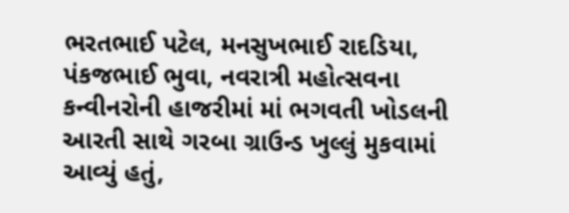ભરતભાઈ પટેલ, મનસુખભાઈ રાદડિયા, પંકજભાઈ ભુવા, નવરાત્રી મહોત્સવના કન્વીનરોની હાજરીમાં માં ભગવતી ખોડલની આરતી સાથે ગરબા ગ્રાઉન્ડ ખુલ્લું મુકવામાં આવ્યું હતું,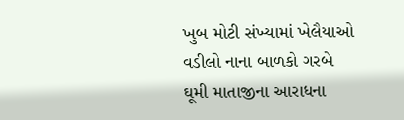ખુબ મોટી સંખ્યામાં ખેલૈયાઓ વડીલો નાના બાળકો ગરબે ઘૂમી માતાજીના આરાધના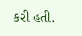કરી હતી.